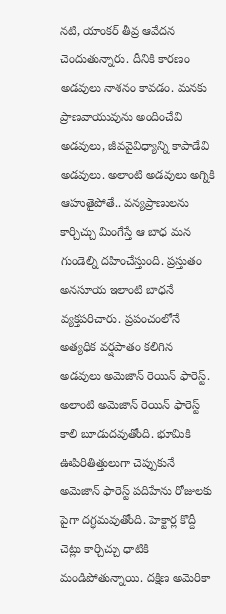నటి, యాంకర్ తీవ్ర ఆవేదన చెందుతున్నారు. దీనికి కారణం అడవులు నాశనం కావడం. మనకు ప్రాణవాయువును అందించేవి అడవులు, జీవవైవిధ్యాన్ని కాపాడేవి అడవులు. అలాంటి అడవులు అగ్నికి ఆహుతైపోతే.. వన్యప్రాణులను కార్చిచ్చు మింగేస్తే ఆ బాధ మన గుండెల్ని దహించేస్తుంది. ప్రస్తుతం అనసూయ ఇలాంటి బాధనే వ్యక్తపరిచారు. ప్రపంచంలోనే అత్యధిక వర్షపాతం కలిగిన అడవులు అమెజాన్ రెయిన్ ఫారెస్ట్. అలాంటి అమెజాన్ రెయిన్ ఫారెస్ట్ కాలి బూడుదవుతోంది. భూమికి ఊపిరితిత్తులుగా చెప్పుకునే అమెజాన్ ఫారెస్ట్ పదిహేను రోజులకు పైగా దగ్ధమవుతోంది. హెక్టార్ల కొద్దీ చెట్లు కార్చిచ్చు ధాటికి మండిపోతున్నాయి. దక్షిణ అమెరికా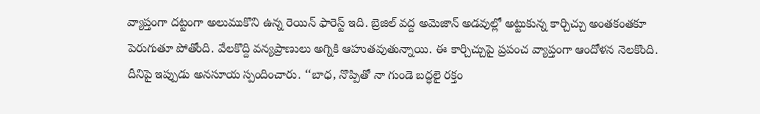వ్యాప్తంగా దట్టంగా అలుముకొని ఉన్న రెయిన్ ఫారెస్ట్ ఇది. బ్రెజిల్ వద్ద అమెజాన్ అడవుల్లో అట్టుకున్న కార్చిచ్చు అంతకంతకూ పెరుగుతూ పోతోంది. వేలకొద్ది వన్యప్రాణులు అగ్నికి ఆహుతవుతున్నాయి. ఈ కార్చిచ్చుపై ప్రపంచ వ్యాప్తంగా ఆందోళన నెలకొంది. దీనిపై ఇప్పుడు అనసూయ స్పందించారు. ‘‘బాధ, నొప్పితో నా గుండె బద్ధలై రక్తం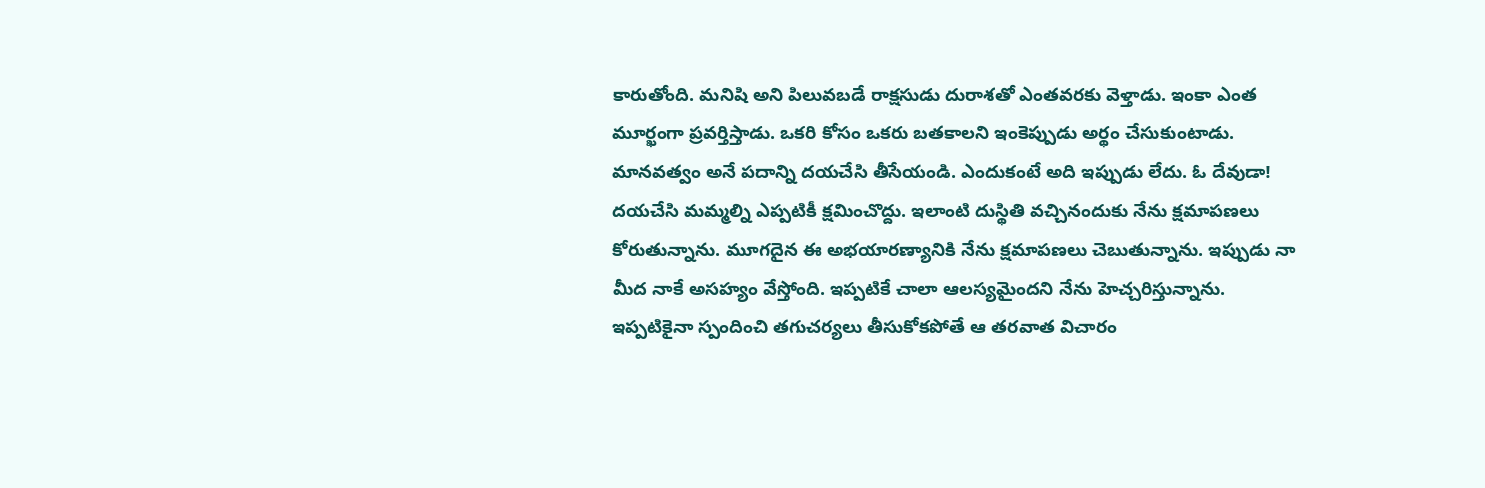కారుతోంది. మనిషి అని పిలువబడే రాక్షసుడు దురాశతో ఎంతవరకు వెళ్తాడు. ఇంకా ఎంత మూర్ఖంగా ప్రవర్తిస్తాడు. ఒకరి కోసం ఒకరు బతకాలని ఇంకెప్పుడు అర్థం చేసుకుంటాడు. మానవత్వం అనే పదాన్ని దయచేసి తీసేయండి. ఎందుకంటే అది ఇప్పుడు లేదు. ఓ దేవుడా! దయచేసి మమ్మల్ని ఎప్పటికీ క్షమించొద్దు. ఇలాంటి దుస్థితి వచ్చినందుకు నేను క్షమాపణలు కోరుతున్నాను. మూగదైన ఈ అభయారణ్యానికి నేను క్షమాపణలు చెబుతున్నాను. ఇప్పుడు నా మీద నాకే అసహ్యం వేస్తోంది. ఇప్పటికే చాలా ఆలస్యమైందని నేను హెచ్చరిస్తున్నాను. ఇప్పటికైనా స్పందించి తగుచర్యలు తీసుకోకపోతే ఆ తరవాత విచారం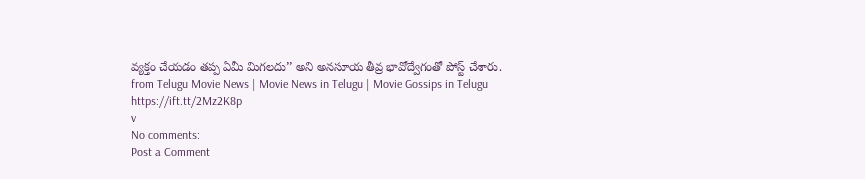వ్యక్తం చేయడం తప్ప ఏమీ మిగలదు’’ అని అనసూయ తీవ్ర భావోద్వేగంతో పోస్ట్ చేశారు.
from Telugu Movie News | Movie News in Telugu | Movie Gossips in Telugu https://ift.tt/2Mz2K8p
v
No comments:
Post a Comment